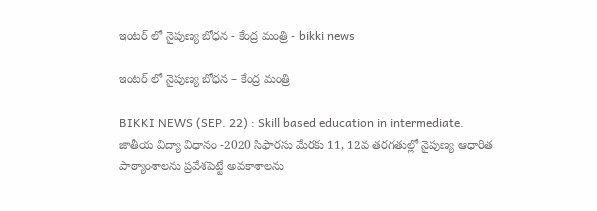ఇంటర్ లో నైపుణ్య బోధన - కేంద్ర మంత్రి - bikki news

ఇంటర్ లో నైపుణ్య బోధన – కేంద్ర మంత్రి

BIKKI NEWS (SEP. 22) : Skill based education in intermediate. జాతీయ విద్యా విధానం -2020 సిఫారసు మేరకు 11, 12వ తరగతుల్లో నైపుణ్య ఆధారిత పాఠ్యాంశాలను ప్రవేశపెట్టే అవకాశాలను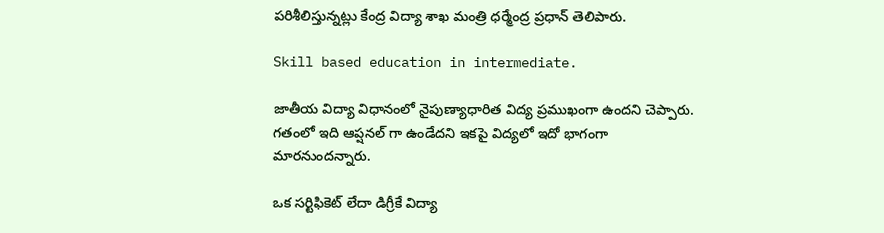పరిశీలిస్తున్నట్లు కేంద్ర విద్యా శాఖ మంత్రి ధర్మేంద్ర ప్రధాన్ తెలిపారు.

Skill based education in intermediate.

జాతీయ విద్యా విధానంలో నైపుణ్యాధారిత విద్య ప్రముఖంగా ఉందని చెప్పారు. గతంలో ఇది ఆప్షనల్ గా ఉండేదని ఇకపై విద్యలో ఇదో భాగంగా మారనుందన్నారు.

ఒక సర్టిఫికెట్ లేదా డిగ్రీకే విద్యా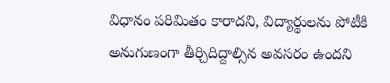విధానం పరిమితం కారాదని, విద్యార్థులను పోటీకి అనుగుణంగా తీర్చిదిద్దాల్సిన అవసరం ఉందని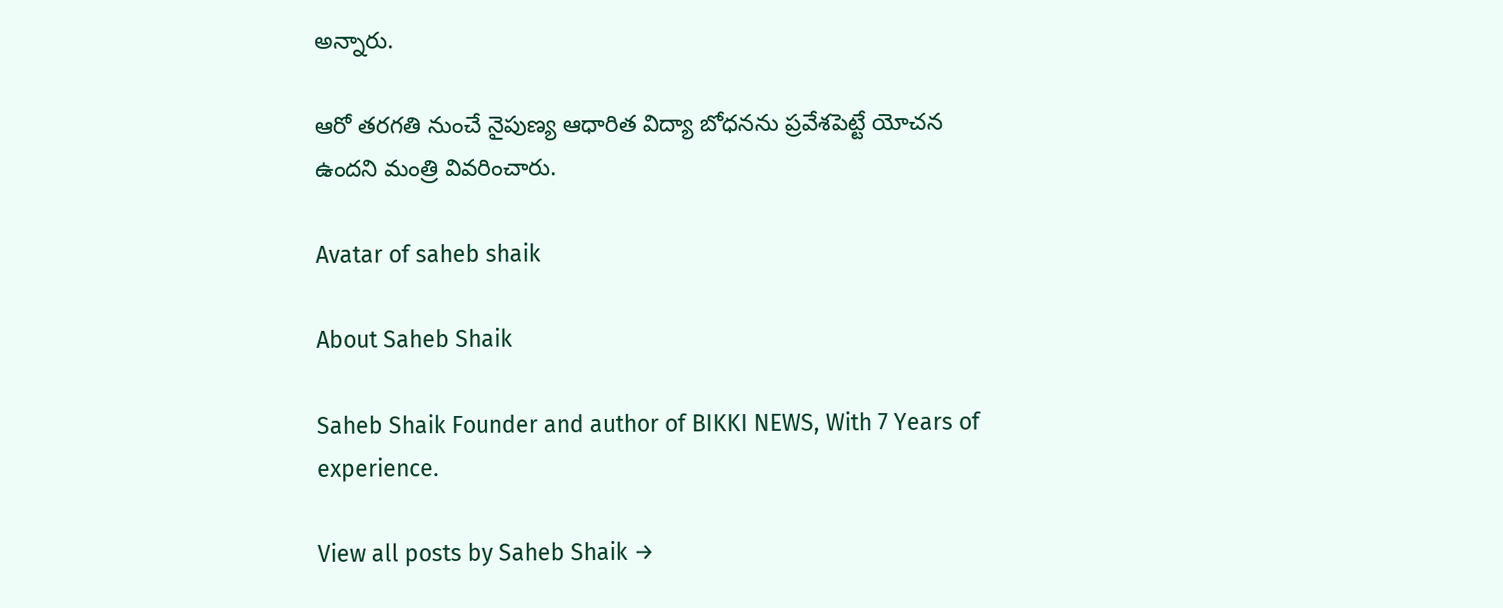అన్నారు.

ఆరో తరగతి నుంచే నైపుణ్య ఆధారిత విద్యా బోధనను ప్రవేశపెట్టే యోచన ఉందని మంత్రి వివరించారు.

Avatar of saheb shaik

About Saheb Shaik

Saheb Shaik Founder and author of BIKKI NEWS, With 7 Years of experience.

View all posts by Saheb Shaik →